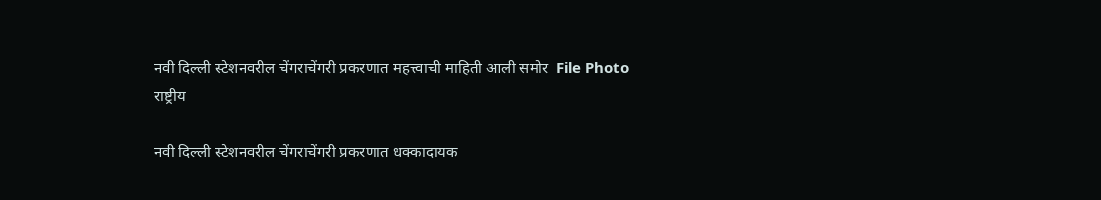नवी दिल्ली स्टेशनवरील चेंगराचेंगरी प्रकरणात महत्त्वाची माहिती आली समोर  File Photo
राष्ट्रीय

नवी दिल्ली स्टेशनवरील चेंगराचेंगरी प्रकरणात धक्कादायक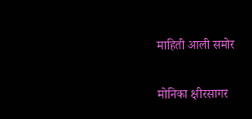माहिती आली समोर

मोनिका क्षीरसागर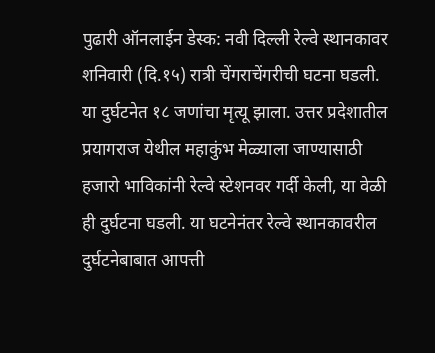पुढारी ऑनलाईन डेस्क: नवी दिल्ली रेल्वे स्थानकावर शनिवारी (दि.१५) रात्री चेंगराचेंगरीची घटना घडली. या दुर्घटनेत १८ जणांचा मृत्यू झाला. उत्तर प्रदेशातील प्रयागराज येथील महाकुंभ मेळ्याला जाण्यासाठी हजारो भाविकांनी रेल्वे स्टेशनवर गर्दी केली, या वेळी ही दुर्घटना घडली. या घटनेनंतर रेल्वे स्थानकावरील दुर्घटनेबाबात आपत्ती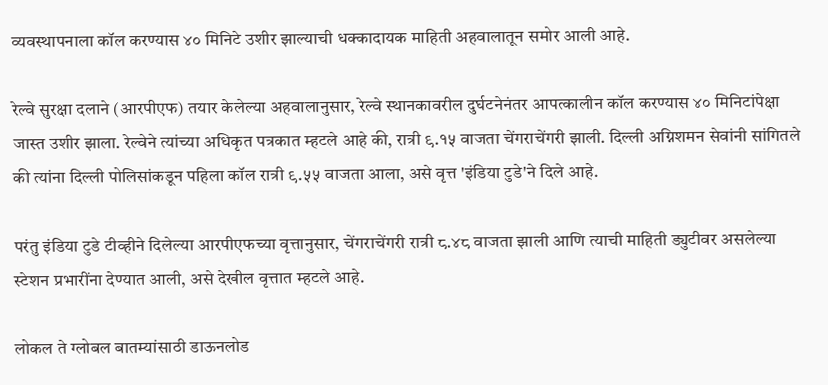व्यवस्थापनाला कॉल करण्यास ४० मिनिटे उशीर झाल्याची धक्कादायक माहिती अहवालातून समोर आली आहे.

रेल्वे सुरक्षा दलाने (आरपीएफ) तयार केलेल्या अहवालानुसार, रेल्वे स्थानकावरील दुर्घटनेनंतर आपत्कालीन कॉल करण्यास ४० मिनिटांपेक्षा जास्त उशीर झाला. रेल्वेने त्यांच्या अधिकृत पत्रकात म्हटले आहे की, रात्री ९.१५ वाजता चेंगराचेंगरी झाली. दिल्ली अग्निशमन सेवांनी सांगितले की त्यांना दिल्ली पोलिसांकडून पहिला कॉल रात्री ९.५५ वाजता आला, असे वृत्त 'इंडिया टुडे'ने दिले आहे.

परंतु इंडिया टुडे टीव्हीने दिलेल्या आरपीएफच्या वृत्तानुसार, चेंगराचेंगरी रात्री ८.४८ वाजता झाली आणि त्याची माहिती ड्युटीवर असलेल्या स्टेशन प्रभारींना देण्यात आली, असे देखील वृत्तात म्हटले आहे.

लोकल ते ग्लोबल बातम्यांसाठी डाऊनलोड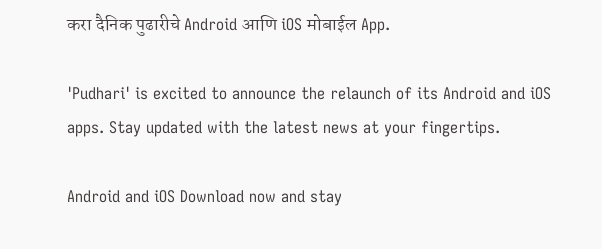करा दैनिक पुढारीचे Android आणि iOS मोबाईल App.

'Pudhari' is excited to announce the relaunch of its Android and iOS apps. Stay updated with the latest news at your fingertips.

Android and iOS Download now and stay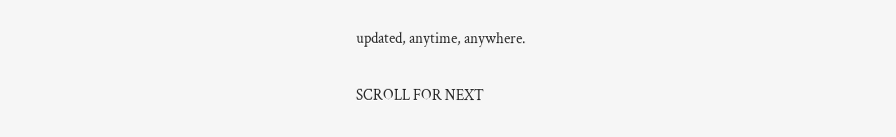updated, anytime, anywhere.

SCROLL FOR NEXT